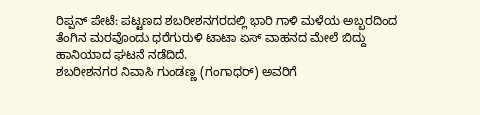ರಿಪ್ಪನ್ ಪೇಟೆ: ಪಟ್ಟಣದ ಶಬರೀಶನಗರದಲ್ಲಿ ಭಾರಿ ಗಾಳಿ ಮಳೆಯ ಅಬ್ಬರದಿಂದ ತೆಂಗಿನ ಮರವೊಂದು ಧರೆಗುರುಳಿ ಟಾಟಾ ಏಸ್ ವಾಹನದ ಮೇಲೆ ಬಿದ್ದು ಹಾನಿಯಾದ ಘಟನೆ ನಡೆದಿದೆ.
ಶಬರೀಶನಗರ ನಿವಾಸಿ ಗುಂಡಣ್ಣ (ಗಂಗಾಧರ್) ಅವರಿಗೆ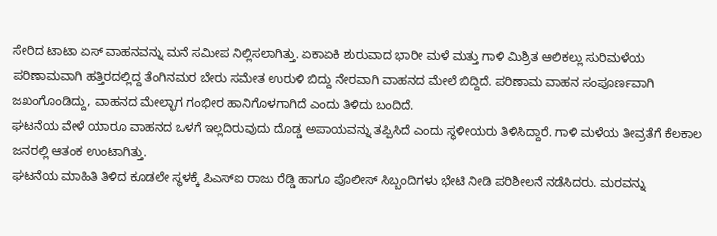ಸೇರಿದ ಟಾಟಾ ಏಸ್ ವಾಹನವನ್ನು ಮನೆ ಸಮೀಪ ನಿಲ್ಲಿಸಲಾಗಿತ್ತು. ಏಕಾಏಕಿ ಶುರುವಾದ ಭಾರೀ ಮಳೆ ಮತ್ತು ಗಾಳಿ ಮಿಶ್ರಿತ ಆಲಿಕಲ್ಲು ಸುರಿಮಳೆಯ ಪರಿಣಾಮವಾಗಿ ಹತ್ತಿರದಲ್ಲಿದ್ದ ತೆಂಗಿನಮರ ಬೇರು ಸಮೇತ ಉರುಳಿ ಬಿದ್ದು ನೇರವಾಗಿ ವಾಹನದ ಮೇಲೆ ಬಿದ್ದಿದೆ. ಪರಿಣಾಮ ವಾಹನ ಸಂಪೂರ್ಣವಾಗಿ ಜಖಂಗೊಂಡಿದ್ದು, ವಾಹನದ ಮೇಲ್ಭಾಗ ಗಂಭೀರ ಹಾನಿಗೊಳಗಾಗಿದೆ ಎಂದು ತಿಳಿದು ಬಂದಿದೆ.
ಘಟನೆಯ ವೇಳೆ ಯಾರೂ ವಾಹನದ ಒಳಗೆ ಇಲ್ಲದಿರುವುದು ದೊಡ್ಡ ಅಪಾಯವನ್ನು ತಪ್ಪಿಸಿದೆ ಎಂದು ಸ್ಥಳೀಯರು ತಿಳಿಸಿದ್ದಾರೆ. ಗಾಳಿ ಮಳೆಯ ತೀವ್ರತೆಗೆ ಕೆಲಕಾಲ ಜನರಲ್ಲಿ ಆತಂಕ ಉಂಟಾಗಿತ್ತು.
ಘಟನೆಯ ಮಾಹಿತಿ ತಿಳಿದ ಕೂಡಲೇ ಸ್ಥಳಕ್ಕೆ ಪಿಎಸ್ಐ ರಾಜು ರೆಡ್ಡಿ ಹಾಗೂ ಪೊಲೀಸ್ ಸಿಬ್ಬಂದಿಗಳು ಭೇಟಿ ನೀಡಿ ಪರಿಶೀಲನೆ ನಡೆಸಿದರು. ಮರವನ್ನು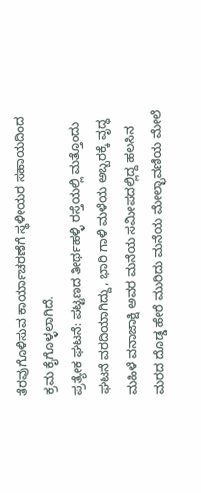ತೆರವುಗೊಳಿಸುವ ಕಾರ್ಯಾಚರಣೆಗೆ ಸ್ಥಳೀಯರ ಸಹಾಯದಿಂದ ಕ್ರಮ ಕೈಗೊಳ್ಳಲಾಗಿದೆ.
ಪ್ರತ್ಯೇಕ ಘಟನೆ: ಪಟ್ಟಣದ ತೀರ್ಥಹಳ್ಳಿ ರಸ್ತೆಯಲ್ಲಿ ಮತ್ತೊಂದು ಘಟನೆ ವರದಿಯಾಗಿದ್ದು, ಭಾರಿ ಗಾಳಿ ಮಳೆಯ ಅಬ್ಬರಕ್ಕೆ ವೃದ್ಧ ಮಹಿಳೆ ವನಾಜಾಕ್ಷಿ ಅವರ ಮನೆಯ ಸಮೀಪದಲ್ಲಿದ್ದ ಹಲಸಿನ ಮರದ ದೊಡ್ಡ ಹೇರೆ ಮುರಿದು ಮನೆಯ ಮೇಲ್ಛಾವಣಿಯ ಮೇಲೆ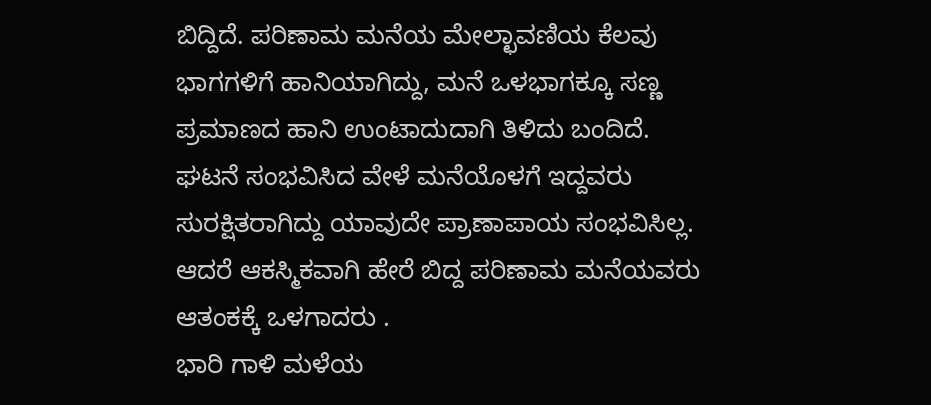ಬಿದ್ದಿದೆ. ಪರಿಣಾಮ ಮನೆಯ ಮೇಲ್ಛಾವಣಿಯ ಕೆಲವು ಭಾಗಗಳಿಗೆ ಹಾನಿಯಾಗಿದ್ದು, ಮನೆ ಒಳಭಾಗಕ್ಕೂ ಸಣ್ಣ ಪ್ರಮಾಣದ ಹಾನಿ ಉಂಟಾದುದಾಗಿ ತಿಳಿದು ಬಂದಿದೆ.
ಘಟನೆ ಸಂಭವಿಸಿದ ವೇಳೆ ಮನೆಯೊಳಗೆ ಇದ್ದವರು ಸುರಕ್ಷಿತರಾಗಿದ್ದು ಯಾವುದೇ ಪ್ರಾಣಾಪಾಯ ಸಂಭವಿಸಿಲ್ಲ. ಆದರೆ ಆಕಸ್ಮಿಕವಾಗಿ ಹೇರೆ ಬಿದ್ದ ಪರಿಣಾಮ ಮನೆಯವರು ಆತಂಕಕ್ಕೆ ಒಳಗಾದರು .
ಭಾರಿ ಗಾಳಿ ಮಳೆಯ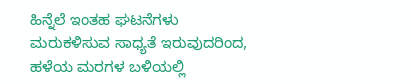ಹಿನ್ನೆಲೆ ಇಂತಹ ಘಟನೆಗಳು ಮರುಕಳಿಸುವ ಸಾಧ್ಯತೆ ಇರುವುದರಿಂದ, ಹಳೆಯ ಮರಗಳ ಬಳಿಯಲ್ಲಿ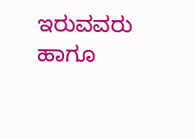ಇರುವವರು ಹಾಗೂ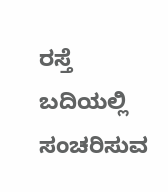ರಸ್ತೆ ಬದಿಯಲ್ಲಿ ಸಂಚರಿಸುವ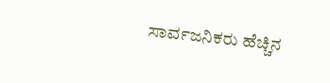ಸಾರ್ವಜನಿಕರು ಹೆಚ್ಚಿನ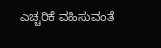ಎಚ್ಚರಿಕೆ ವಹಿಸುವಂತೆ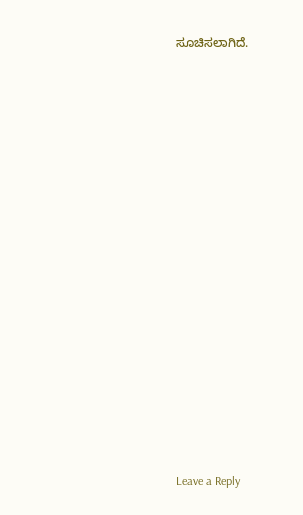ಸೂಚಿಸಲಾಗಿದೆ.
















Leave a Reply